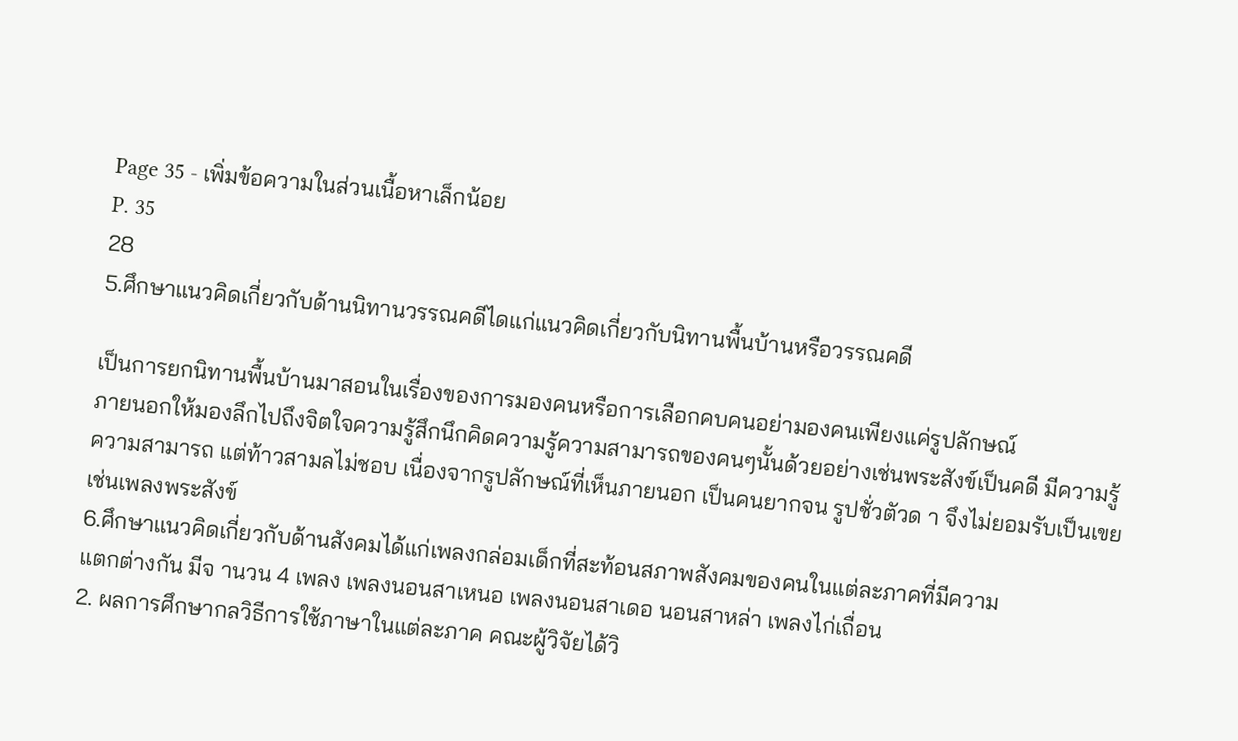Page 35 - เพิ่มข้อความในส่วนเนื้อหาเล็กน้อย
P. 35
28
5.ศึกษาแนวคิดเกี่ยวกับด้านนิทานวรรณคดีไดแก่แนวคิดเกี่ยวกับนิทานพื้นบ้านหรือวรรณคดี

เป็นการยกนิทานพื้นบ้านมาสอนในเรื่องของการมองคนหรือการเลือกคบคนอย่ามองคนเพียงแค่รูปลักษณ์
ภายนอกให้มองลึกไปถึงจิตใจความรู้สึกนึกคิดความรู้ความสามารถของคนๆนั้นด้วยอย่างเช่นพระสังข์เป็นคดี มีความรู้
ความสามารถ แต่ท้าวสามลไม่ชอบ เนื่องจากรูปลักษณ์ที่เห็นภายนอก เป็นคนยากจน รูปชั่วตัวด า จึงไม่ยอมรับเป็นเขย
เช่นเพลงพระสังข์
6.ศึกษาแนวคิดเกี่ยวกับด้านสังคมได้แก่เพลงกล่อมเด็กที่สะท้อนสภาพสังคมของคนในแต่ละภาคที่มีความ
แตกต่างกัน มีจ านวน 4 เพลง เพลงนอนสาเหนอ เพลงนอนสาเดอ นอนสาหล่า เพลงไก่เถื่อน
2. ผลการศึกษากลวิธีการใช้ภาษาในแต่ละภาค คณะผู้วิจัยได้วิ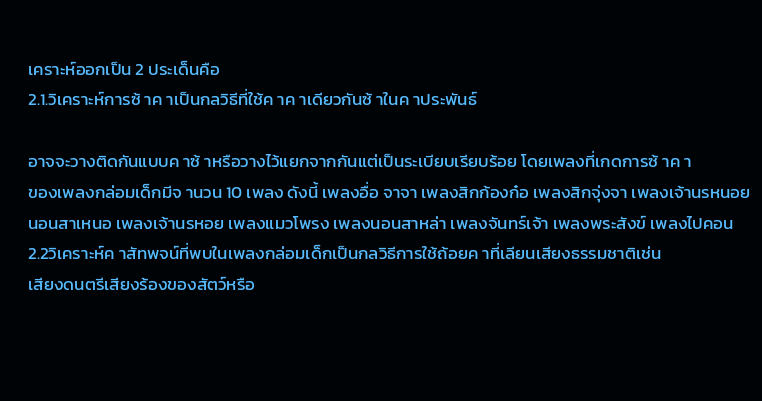เคราะห์ออกเป็น 2 ประเด็นคือ
2.1.วิเคราะห์การซ้ าค าเป็นกลวิธีที่ใช้ค าค าเดียวกันซ้ าในค าประพันธ์

อาจจะวางติดกันแบบค าซ้ าหรือวางไว้แยกจากกันแต่เป็นระเบียบเรียบร้อย โดยเพลงที่เกดการซ้ าค า
ของเพลงกล่อมเด็กมีจ านวน 10 เพลง ดังนี้ เพลงอื่อ จาจา เพลงสิกก้องก๋อ เพลงสิกจุ่งจา เพลงเจ้านรหนอย
นอนสาเหนอ เพลงเจ้านรหอย เพลงแมวโพรง เพลงนอนสาหล่า เพลงจันทร์เจ้า เพลงพระสังข์ เพลงไปคอน
2.2วิเคราะห์ค าสัทพจน์ที่พบในเพลงกล่อมเด็กเป็นกลวิธีการใช้ถ้อยค าที่เลียนเสียงธรรมชาติเช่น
เสียงดนตรีเสียงร้องของสัตว์หรือ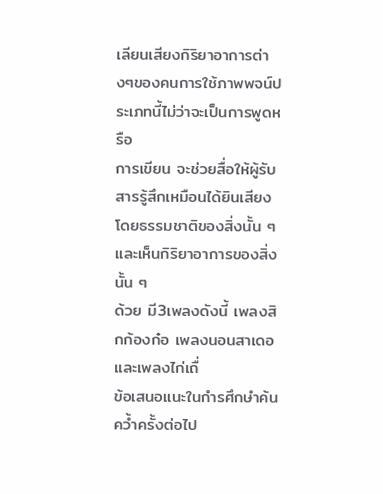เลียนเสียงกิริยาอาการต่างๆของคนการใช้ภาพพจน์ประเภทนี้ไม่ว่าจะเป็นการพูดหรือ
การเขียน จะช่วยสื่อให้ผู้รับสารรู้สึกเหมือนได้ยินเสียง โดยธรรมชาติของสิ่งนั้น ๆ และเห็นกิริยาอาการของสิ่งนั้น ๆ
ด้วย มี3เพลงดังนี้ เพลงสิกก้องก๋อ เพลงนอนสาเดอ และเพลงไก่เถื่
ข้อเสนอแนะในกำรศึกษำค้นคว้ำครั้งต่อไป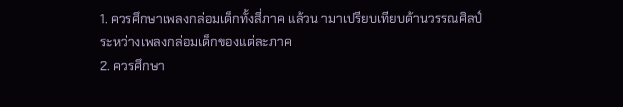1. ควรศึกษาเพลงกล่อมเด็กทั้งสี่ภาค แล้วน ามาเปรียบเทียบด้านวรรณศิลป์ระหว่างเพลงกล่อมเด็กของแต่ละภาค
2. ควรศึกษา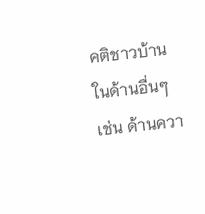คติชาวบ้านในด้านอื่นๆ เช่น ด้านควา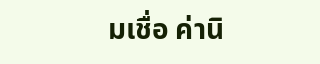มเชื่อ ค่านิ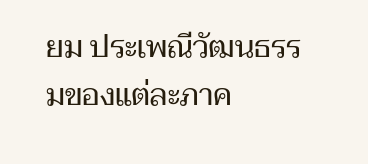ยม ประเพณีวัฒนธรรมของแต่ละภาค